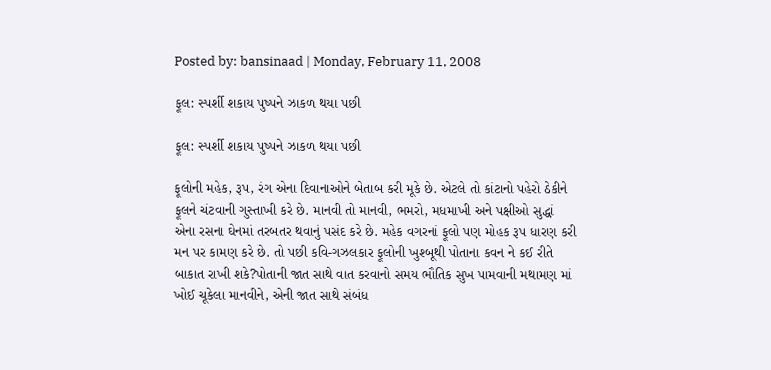Posted by: bansinaad | Monday, February 11, 2008

ફૂલ: સ્પર્શી શકાય પુષ્પને ઝાકળ થયા પછી

ફૂલ: સ્પર્શી શકાય પુષ્પને ઝાકળ થયા પછી

ફૂલોની મહેક, રૂપ, રંગ એના દિવાનાઓને બેતાબ કરી મૂકે છે. એટલે તો કાંટાનો પહેરો ઠેકીને ફૂલને ચંટવાની ગુસ્તાખી કરે છે. માનવી તો માનવી, ભમરો, મધમાખી અને પક્ષીઓ સુદ્ધાં એના રસના ઘેનમાં તરબતર થવાનું પસંદ કરે છે. મહેક વગરનાં ફૂલો પણ મોહક રૂપ ધારણ કરી મન પર કામણ કરે છે. તો પછી કવિ-ગઝલકાર ફૂલોની ખુશ્બૂથી પોતાના કવન ને કઈ રીતે બાકાત રાખી શકે?પોતાની જાત સાથે વાત કરવાનો સમય ભૌતિક સુખ પામવાની મથામણ માં ખોઈ ચૂકેલા માનવીને, એની જાત સાથે સંબંધ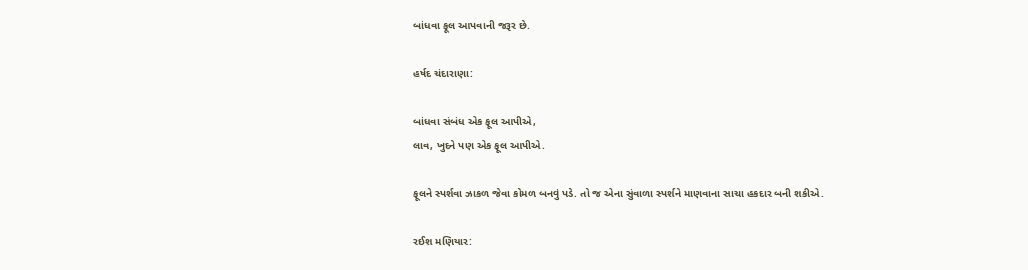બાંધવા ફૂલ આપવાની જરૂર છે.

હર્ષદ ચંદારાણા:

બાંધવા સંબંધ એક ફૂલ આપીએ,
લાવ, ખુદને પણ એક ફૂલ આપીએ.

ફૂલને સ્પર્શવા ઝાકળ જેવા કોમળ બનવું પડે. તો જ એના સુંવાળા સ્પર્શને માણવાના સાચા હકદાર બની શકીએ.

રઈશ મણિયાર: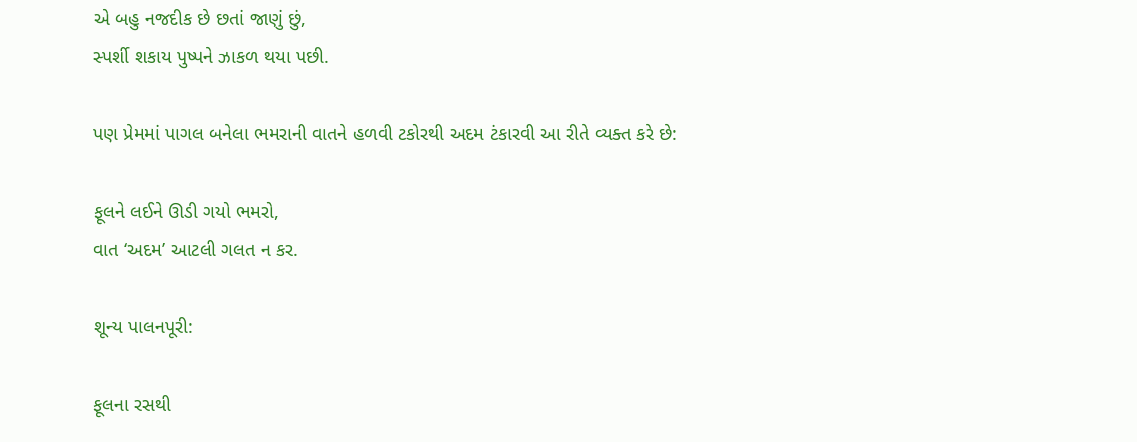એ બહુ નજદીક છે છતાં જાણું છું,
સ્પર્શી શકાય પુષ્પને ઝાકળ થયા પછી.

પણ પ્રેમમાં પાગલ બનેલા ભમરાની વાતને હળવી ટકોરથી અદમ ટંકારવી આ રીતે વ્યક્ત કરે છે:

ફૂલને લઈને ઊડી ગયો ભમરો,
વાત ‘અદમ’ આટલી ગલત ન કર.

શૂન્ય પાલનપૂરી:

ફૂલના રસથી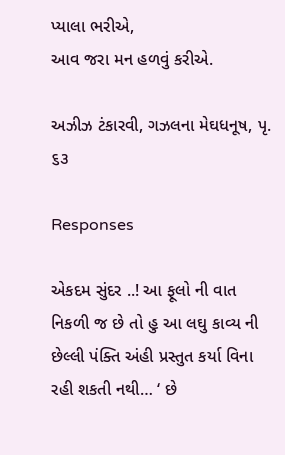પ્યાલા ભરીએ,
આવ જરા મન હળવું કરીએ.

અઝીઝ ટંકારવી, ગઝલના મેઘધનૂષ, પૃ. ૬૩

Responses

એકદમ સુંદર ..! આ ફૂલો ની વાત નિકળી જ છે તો હુ આ લઘુ કાવ્ય ની છેલ્લી પંક્તિ અંહી પ્રસ્તુત કર્યા વિના રહી શકતી નથી… ‘ છે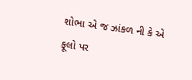શોભા એ જ ઝાંકળ ની કે એ ફૂલો પર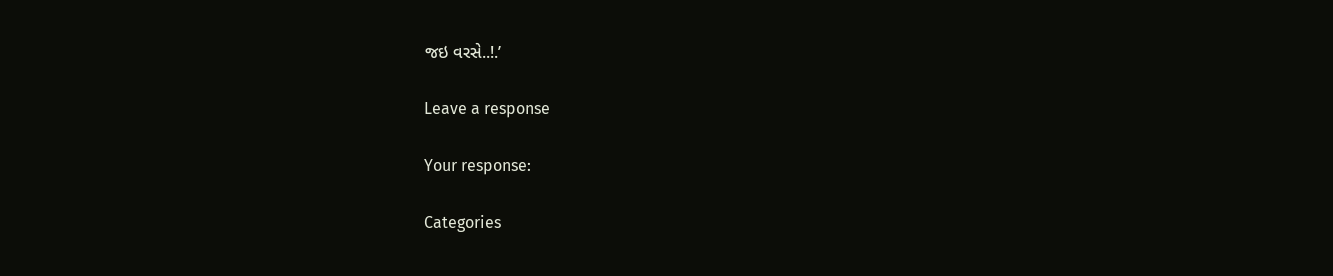જઇ વરસે..!.’

Leave a response

Your response:

Categories